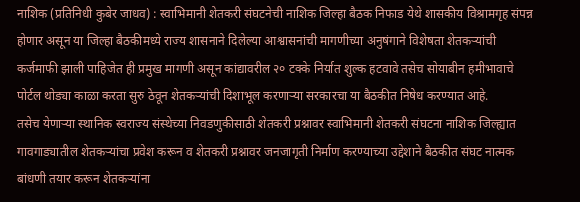नाशिक (प्रतिनिधी कुबेर जाधव) : स्वाभिमानी शेतकरी संघटनेची नाशिक जिल्हा बैठक निफाड येथे शासकीय विश्रामगृह संपन्न होणार असून या जिल्हा बैठकीमध्ये राज्य शासनाने दिलेल्या आश्वासनांची मागणीच्या अनुषंगाने विशेषता शेतकऱ्यांची कर्जमाफी झाली पाहिजेत ही प्रमुख मागणी असून कांद्यावरील २० टक्के निर्यात शुल्क हटवावे तसेच सोयाबीन हमीभावाचे पोर्टल थोड्या काळा करता सुरु ठेवून शेतकऱ्यांची दिशाभूल करणाऱ्या सरकारचा या बैठकीत निषेध करण्यात आहे.
तसेच येणाऱ्या स्थानिक स्वराज्य संस्थेच्या निवडणुकीसाठी शेतकरी प्रश्नावर स्वाभिमानी शेतकरी संघटना नाशिक जिल्ह्यात गावगाड्यातील शेतकऱ्यांचा प्रवेश करून व शेतकरी प्रश्नावर जनजागृती निर्माण करण्याच्या उद्देशाने बैठकीत संघट नात्मक बांधणी तयार करून शेतकऱ्यांना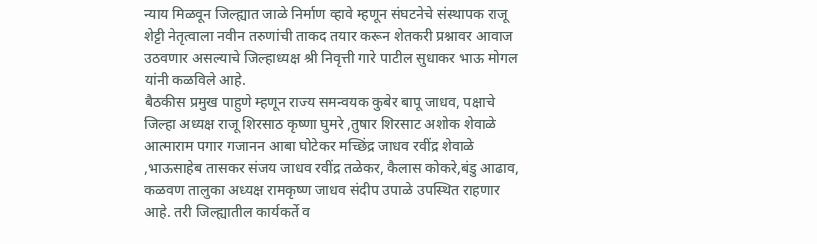न्याय मिळवून जिल्ह्यात जाळे निर्माण व्हावे म्हणून संघटनेचे संस्थापक राजू शेट्टी नेतृत्वाला नवीन तरुणांची ताकद तयार करून शेतकरी प्रश्नावर आवाज उठवणार असल्याचे जिल्हाध्यक्ष श्री निवृत्ती गारे पाटील सुधाकर भाऊ मोगल यांनी कळविले आहे.
बैठकीस प्रमुख पाहुणे म्हणून राज्य समन्वयक कुबेर बापू जाधव, पक्षाचे जिल्हा अध्यक्ष राजू शिरसाठ कृष्णा घुमरे ,तुषार शिरसाट अशोक शेवाळे आत्माराम पगार गजानन आबा घोटेकर मच्छिंद्र जाधव रवींद्र शेवाळे ,भाऊसाहेब तासकर संजय जाधव रवींद्र तळेकर, कैलास कोकरे,बंडु आढाव, कळवण तालुका अध्यक्ष रामकृष्ण जाधव संदीप उपाळे उपस्थित राहणार आहे. तरी जिल्ह्यातील कार्यकर्ते व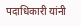पदाधिकारी यांनी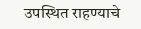उपस्थित राहण्याचे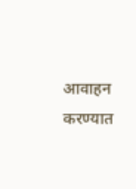आवाहन करण्यात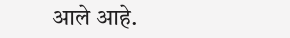आले आहे.